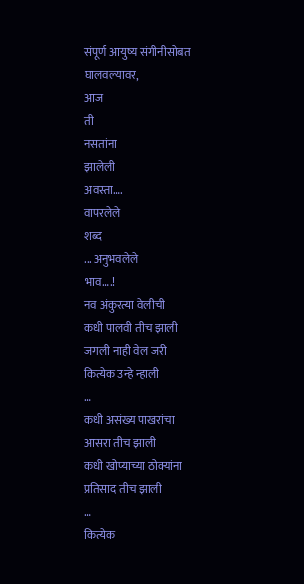संपूर्ण आयुष्य संगीनीसोबत
घालवल्यावर,
आज
ती
नसतांना
झालेली
अवस्ता….
वापरलेले
शब्द
... अनुभवलेले
भाव….!
नव अंकुरत्या वेलीची
कधी पालवी तीच झाली
जगली नाही वेल जरी
कित्येक उन्हे न्हाली
…
कधी असंख्य पाखरांचा
आसरा तीच झाली
कधी खोप्याच्या ठोक्यांना
प्रतिसाद तीच झाली
…
कित्येक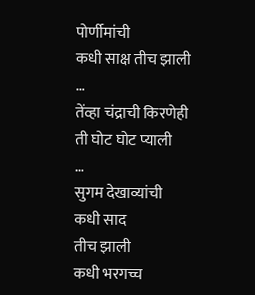पोर्णीमांची
कधी साक्ष तीच झाली
…
तेंव्हा चंद्राची किरणेही
ती घोट घोट प्याली
…
सुगम देखाव्यांची
कधी साद
तीच झाली
कधी भरगच्च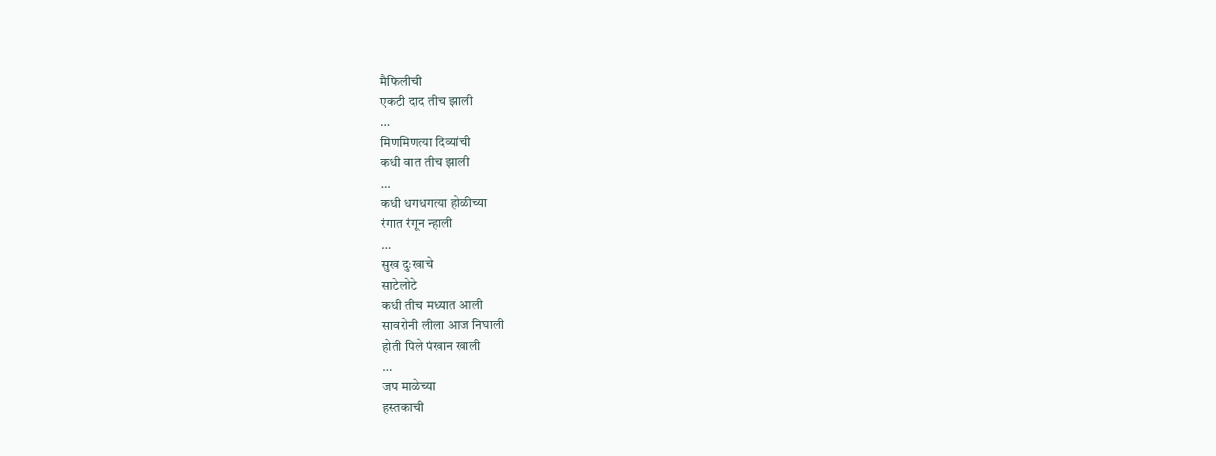मैफिलीची
एकटी दाद तीच झाली
…
मिणमिणत्या दिव्यांची
कधी वात तीच झाली
…
कधी धगधगत्या होळीच्या
रंगात रंगून न्हाली
…
सुख दुःखाचे
साटेलोटे
कधी तीच मध्यात आली
सावरोनी लीला आज निघाली
होती पिले पंखान खाली
…
जप माळेच्या
हस्तकाची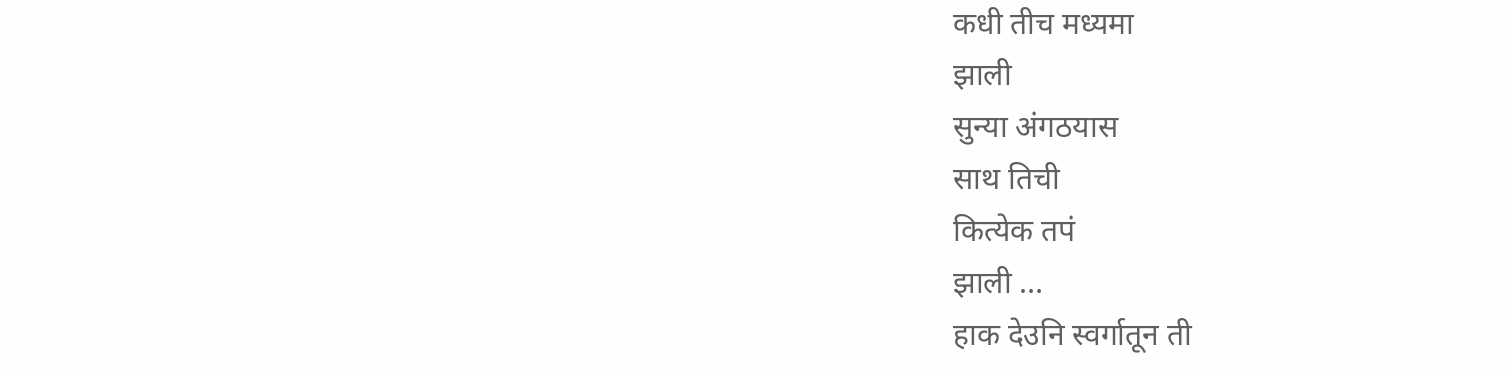कधी तीच मध्यमा
झाली
सुन्या अंगठयास
साथ तिची
कित्येक तपं
झाली …
हाक देउनि स्वर्गातून ती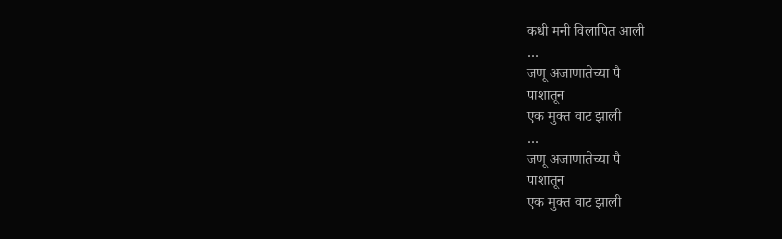कधी मनी विलापित आली
…
जणू अजाणातेच्या पै
पाशातून
एक मुक्त वाट झाली
…
जणू अजाणातेच्या पै
पाशातून
एक मुक्त वाट झाली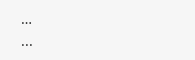…
...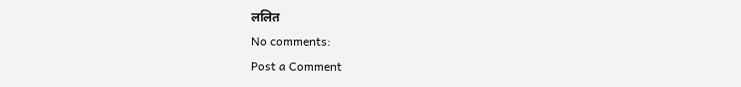ललित
No comments:
Post a Comment